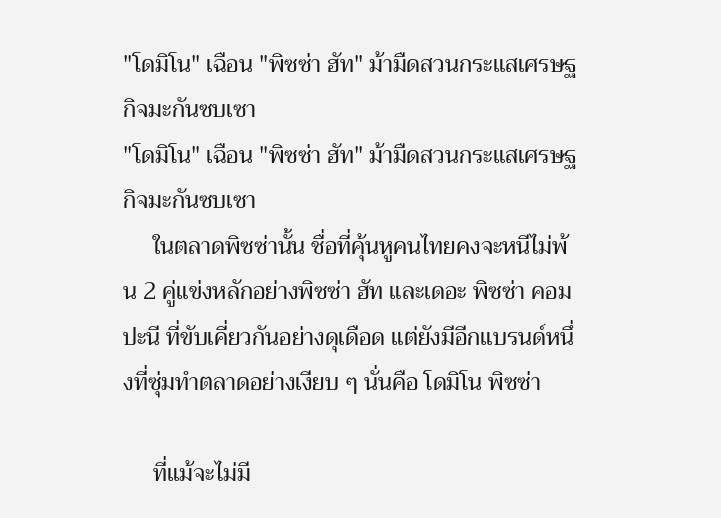"โดมิโน" เฉือน "พิซซ่า ฮัท" ม้ามืดสวนกระแสเศรษฐกิจมะกันซบเซา
"โดมิโน" เฉือน "พิซซ่า ฮัท" ม้ามืดสวนกระแสเศรษฐกิจมะกันซบเซา
     ในตลาดพิซซ่านั้น ชื่อที่คุ้นหูคนไทยคงจะหนีไม่พ้น 2 คู่แข่งหลักอย่างพิซซ่า ฮัท และเดอะ พิซซ่า คอมปะนี ที่ขับเคี่ยวกันอย่างดุเดือด แต่ยังมีอีกแบรนด์หนึ่งที่ซุ่มทำตลาดอย่างเงียบ ๆ นั่นคือ โดมิโน พิซซ่า

     ที่แม้จะไม่มี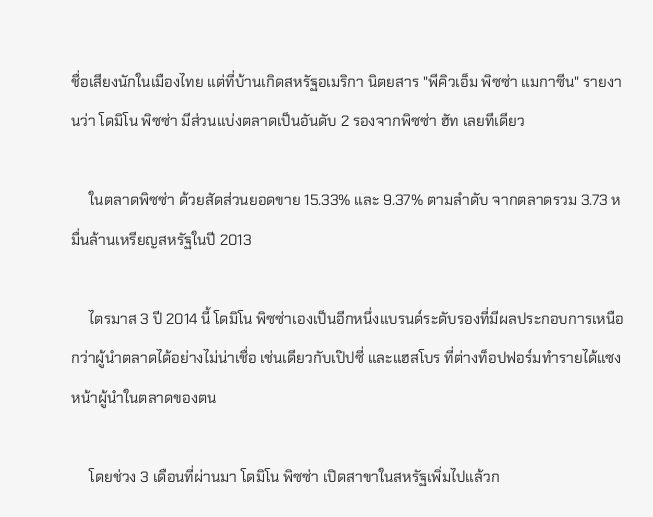ชื่อเสียงนักในเมืองไทย แต่ที่บ้านเกิดสหรัฐอเมริกา นิตยสาร "พีคิวเอ็ม พิซซ่า แมกาซีน" รายงานว่า โดมิโน พิซซ่า มีส่วนแบ่งตลาดเป็นอันดับ 2 รองจากพิซซ่า ฮัท เลยทีเดียว

     ในตลาดพิซซ่า ด้วยสัดส่วนยอดขาย 15.33% และ 9.37% ตามลำดับ จากตลาดรวม 3.73 หมื่นล้านเหรียญสหรัฐในปี 2013

     ไตรมาส 3 ปี 2014 นี้ โดมิโน พิซซ่าเองเป็นอีกหนึ่งแบรนด์ระดับรองที่มีผลประกอบการเหนือกว่าผู้นำตลาดได้อย่างไม่น่าเชื่อ เช่นเดียวกับเป๊ปซี่ และแฮสโบร ที่ต่างท็อปฟอร์มทำรายได้แซงหน้าผู้นำในตลาดของตน

     โดยช่วง 3 เดือนที่ผ่านมา โดมิโน พิซซ่า เปิดสาขาในสหรัฐเพิ่มไปแล้วก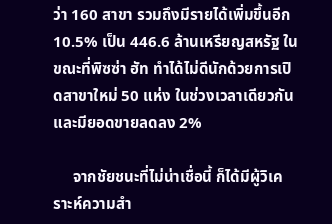ว่า 160 สาขา รวมถึงมีรายได้เพิ่มขึ้นอีก 10.5% เป็น 446.6 ล้านเหรียญสหรัฐ ในขณะที่พิซซ่า ฮัท ทำได้ไม่ดีนักด้วยการเปิดสาขาใหม่ 50 แห่ง ในช่วงเวลาเดียวกัน และมียอดขายลดลง 2%

     จากชัยชนะที่ไม่น่าเชื่อนี้ ก็ได้มีผู้วิเคราะห์ความสำ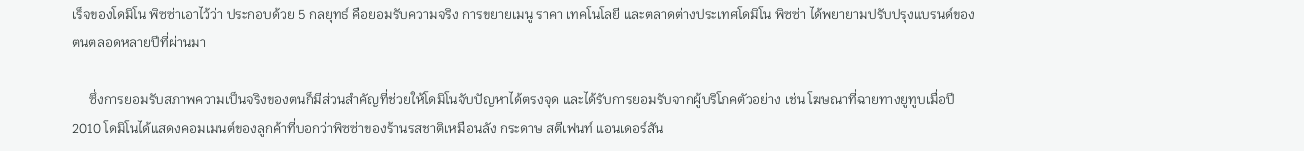เร็จของโดมิโน พิซซ่าเอาไว้ว่า ประกอบด้วย 5 กลยุทธ์ คือยอมรับความจริง การขยายเมนู ราคา เทคโนโลยี และตลาดต่างประเทศโดมิโน พิซซ่า ได้พยายามปรับปรุงแบรนด์ของตนตลอดหลายปีที่ผ่านมา

     ซึ่งการยอมรับสภาพความเป็นจริงของตนก็มีส่วนสำคัญที่ช่วยให้โดมิโนจับปัญหาได้ตรงจุด และได้รับการยอมรับจากผู้บริโภคตัวอย่าง เช่น โฆษณาที่ฉายทางยูทูบเมื่อปี 2010 โดมิโนได้แสดงคอมเมนต์ของลูกค้าที่บอกว่าพิซซ่าของร้านรสชาติเหมือนลัง กระดาษ สตีเฟนท์ แอนเดอร์สัน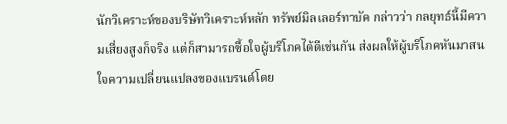นักวิเคราะห์ของบริษัทวิเคราะห์หลัก ทรัพย์มิลเลอร์ทาบัค กล่าวว่า กลยุทธ์นี้มีความเสี่ยงสูงก็จริง แต่ก็สามารถซื้อใจผู้บริโภคได้ดีเช่นกัน ส่งผลให้ผู้บริโภคหันมาสนใจความเปลี่ยนแปลงของแบรนด์โดย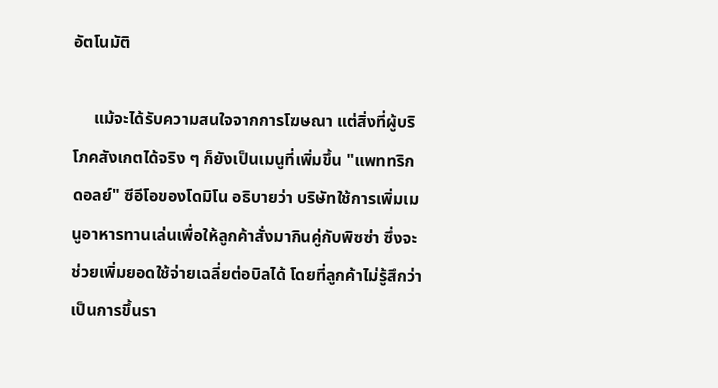อัตโนมัติ

     แม้จะได้รับความสนใจจากการโฆษณา แต่สิ่งที่ผู้บริโภคสังเกตได้จริง ๆ ก็ยังเป็นเมนูที่เพิ่มขึ้น "แพททริก ดอลย์" ซีอีโอของโดมิโน อธิบายว่า บริษัทใช้การเพิ่มเมนูอาหารทานเล่นเพื่อให้ลูกค้าสั่งมากินคู่กับพิซซ่า ซึ่งจะช่วยเพิ่มยอดใช้จ่ายเฉลี่ยต่อบิลได้ โดยที่ลูกค้าไม่รู้สึกว่าเป็นการขึ้นรา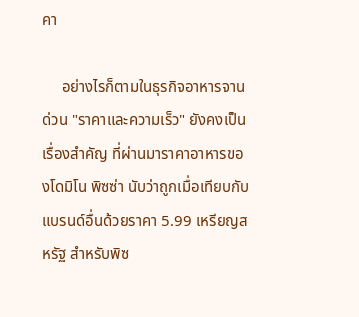คา

     อย่างไรก็ตามในธุรกิจอาหารจานด่วน "ราคาและความเร็ว" ยังคงเป็นเรื่องสำคัญ ที่ผ่านมาราคาอาหารของโดมิโน พิซซ่า นับว่าถูกเมื่อเทียบกับแบรนด์อื่นด้วยราคา 5.99 เหรียญสหรัฐ สำหรับพิซ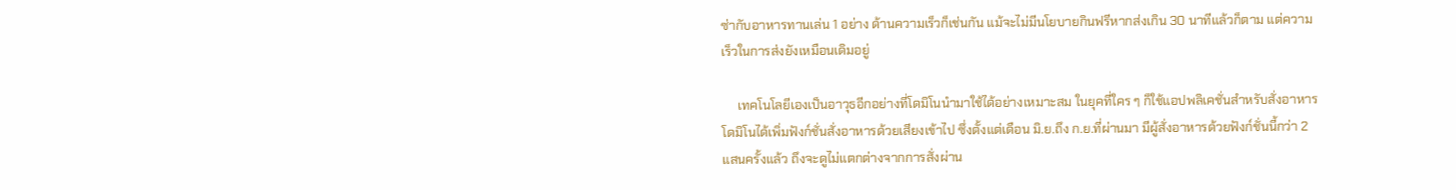ซ่ากับอาหารทานเล่น 1 อย่าง ด้านความเร็วก็เช่นกัน แม้จะไม่มีนโยบายกินฟรีหากส่งเกิน 30 นาทีแล้วก็ตาม แต่ความเร็วในการส่งยังเหมือนเดิมอยู่

     เทคโนโลยีเองเป็นอาวุธอีกอย่างที่โดมิโนนำมาใช้ได้อย่างเหมาะสม ในยุคที่ใคร ๆ ก็ใช้แอปพลิเคชั่นสำหรับสั่งอาหาร โดมิโนได้เพิ่มฟังก์ชั่นสั่งอาหารด้วยเสียงเข้าไป ซึ่งตั้งแต่เดือน มิ.ย.ถึง ก.ย.ที่ผ่านมา มีผู้สั่งอาหารด้วยฟังก์ชั่นนี้กว่า 2 แสนครั้งแล้ว ถึงจะดูไม่แตกต่างจากการสั่งผ่าน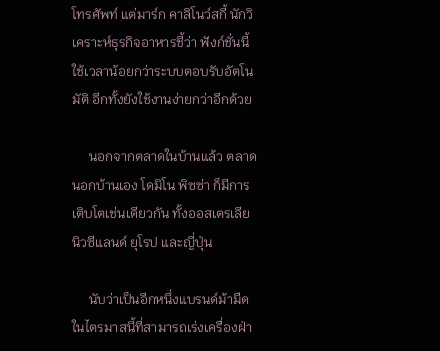โทรศัพท์ แต่มาร์ก คาลิโนว์สกี้ นักวิเคราะห์ธุรกิจอาหารชี้ว่า ฟังก์ชั่นนี้ใช้เวลาน้อยกว่าระบบตอบรับอัตโนมัติ อีกทั้งยังใช้งานง่ายกว่าอีกด้วย

     นอกจากตลาดในบ้านแล้ว ตลาดนอกบ้านเอง โดมิโน พิซซ่า ก็มีการเติบโตเช่นเดียวกัน ทั้งออสเตรเลีย นิวซีแลนด์ ยุโรป และญี่ปุ่น

     นับว่าเป็นอีกหนึ่งแบรนด์ม้ามืดในไตรมาสนี้ที่สามารถเร่งเครื่องฝ่า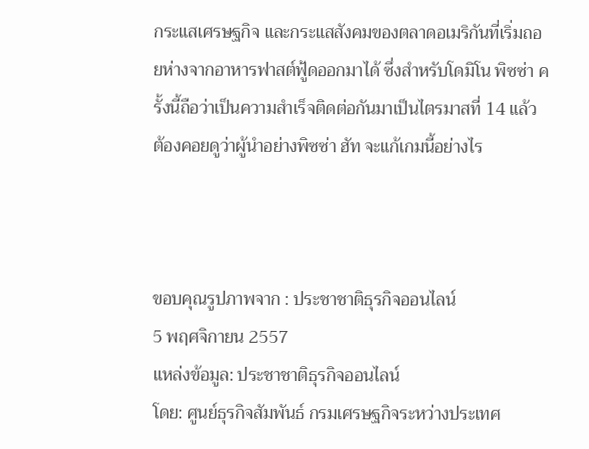กระแสเศรษฐกิจ และกระแสสังคมของตลาดอเมริกันที่เริ่มถอยห่างจากอาหารฟาสต์ฟู้ดออกมาได้ ซึ่งสำหรับโดมิโน พิซซ่า ครั้งนี้ถือว่าเป็นความสำเร็จติดต่อกันมาเป็นไตรมาสที่ 14 แล้ว ต้องคอยดูว่าผู้นำอย่างพิซซ่า ฮัท จะแก้เกมนี้อย่างไร



ขอบคุณรูปภาพจาก : ประชาชาติธุรกิจออนไลน์
5 พฤศจิกายน 2557
แหล่งข้อมูล: ประชาชาติธุรกิจออนไลน์
โดย: ศูนย์ธุรกิจสัมพันธ์ กรมเศรษฐกิจระหว่างประเทศ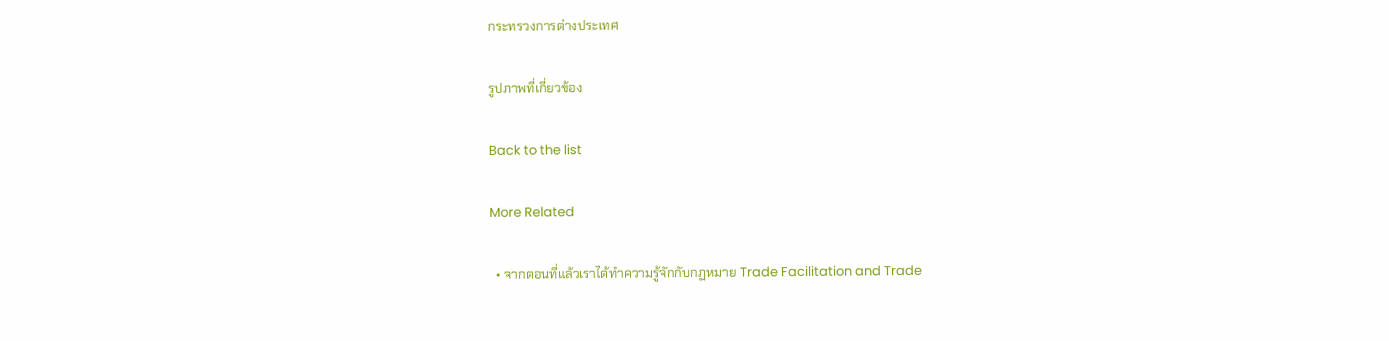กระทรวงการต่างประเทศ

รูปภาพที่เกี่ยวข้อง

Back to the list

More Related

  • จากตอนที่แล้วเราได้ทำความรู้จักกับกฏหมาย Trade Facilitation and Trade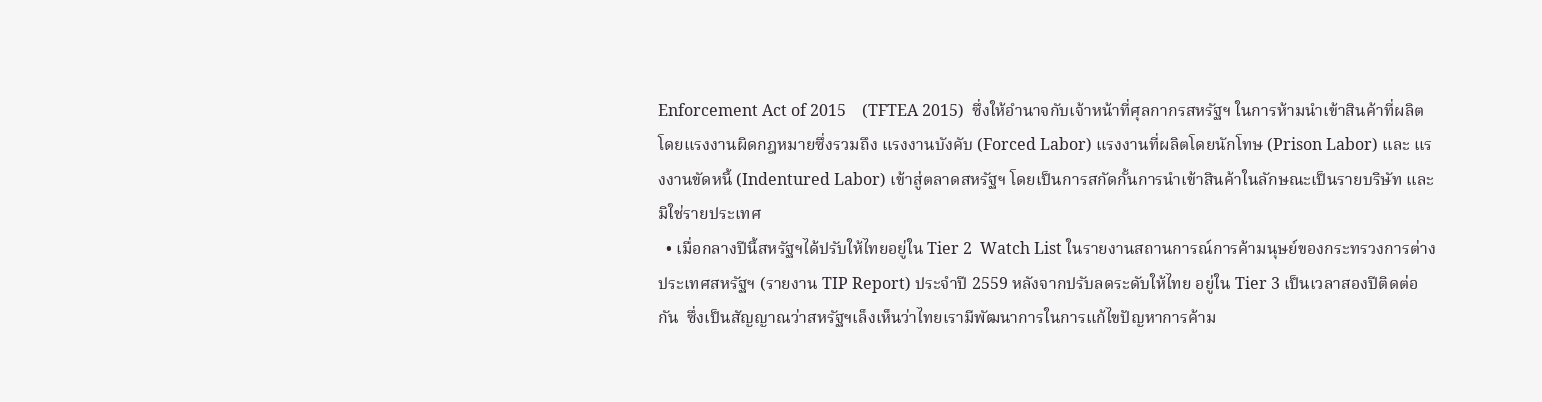Enforcement Act of 2015    (TFTEA 2015)  ซึ่งให้อำนาจกับเจ้าหน้าที่ศุลกากรสหรัฐฯ ในการห้ามนำเข้าสินค้าที่ผลิตโดยแรงงานผิดกฎหมายซึ่งรวมถึง แรงงานบังคับ (Forced Labor) แรงงานที่ผลิตโดยนักโทษ (Prison Labor) และ แรงงานขัดหนี้ (Indentured Labor) เข้าสู่ตลาดสหรัฐฯ โดยเป็นการสกัดกั้นการนำเข้าสินค้าในลักษณะเป็นรายบริษัท และมิใช่รายประเทศ
  • เมื่อกลางปีนี้สหรัฐฯได้ปรับให้ไทยอยู่ใน Tier 2  Watch List ในรายงานสถานการณ์การค้ามนุษย์ของกระทรวงการต่างประเทศสหรัฐฯ (รายงาน TIP Report) ประจำปี 2559 หลังจากปรับลดระดับให้ไทย อยู่ใน Tier 3 เป็นเวลาสองปีติดต่อกัน  ซึ่งเป็นสัญญาณว่าสหรัฐฯเล็งเห็นว่าไทยเรามีพัฒนาการในการแก้ไขปัญหาการค้าม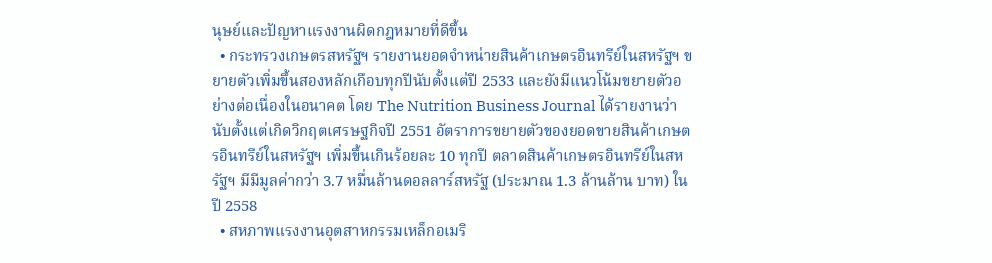นุษย์และปัญหาแรงงานผิดกฎหมายที่ดีขึ้น
  • กระทรวงเกษตรสหรัฐฯ รายงานยอดจำหน่ายสินค้าเกษตรอินทรีย์ในสหรัฐฯ ขยายตัวเพิ่มขึ้นสองหลักเกือบทุกปีนับตั้งแต่ปี 2533 และยังมีแนวโน้มขยายตัวอย่างต่อเนื่องในอนาคต โดย The Nutrition Business Journal ได้รายงานว่า นับตั้งแต่เกิดวิกฤตเศรษฐกิจปี 2551 อัตราการขยายตัวของยอดขายสินค้าเกษตรอินทรีย์ในสหรัฐฯ เพิ่มขึ้นเกินร้อยละ 10 ทุกปี ตลาดสินค้าเกษตรอินทรีย์ในสหรัฐฯ มีมีมูลค่ากว่า 3.7 หมื่นล้านดอลลาร์สหรัฐ (ประมาณ 1.3 ล้านล้าน บาท) ในปี 2558
  • สหภาพแรงงานอุตสาหกรรมเหล็กอเมริ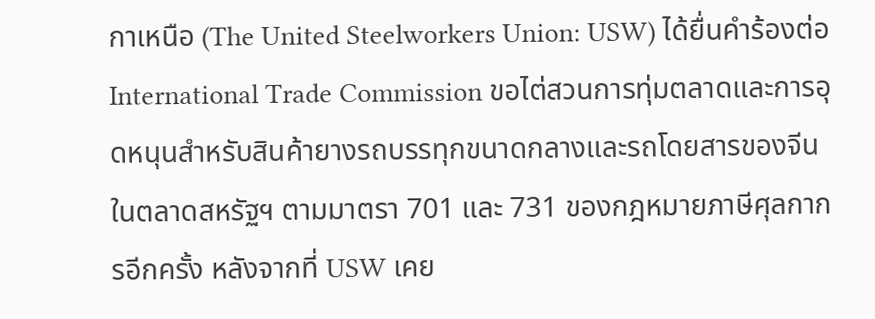กาเหนือ (The United Steelworkers Union: USW) ได้ยื่นคำร้องต่อ International Trade Commission ขอไต่สวนการทุ่มตลาดและการอุดหนุนสำหรับสินค้ายางรถบรรทุกขนาดกลางและรถโดยสารของจีนในตลาดสหรัฐฯ ตามมาตรา 701 และ 731 ของกฎหมายภาษีศุลกากรอีกครั้ง หลังจากที่ USW เคย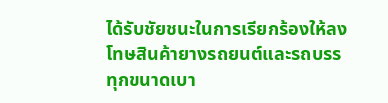ได้รับชัยชนะในการเรียกร้องให้ลงโทษสินค้ายางรถยนต์และรถบรรทุกขนาดเบา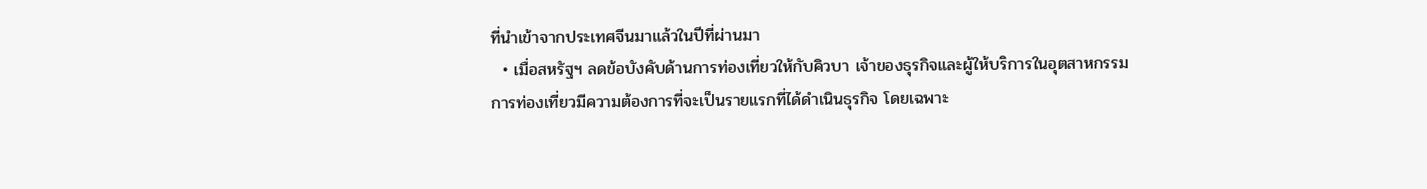ที่นำเข้าจากประเทศจีนมาแล้วในปีที่ผ่านมา
  • เมื่อสหรัฐฯ ลดข้อบังคับด้านการท่องเที่ยวให้กับคิวบา เจ้าของธุรกิจและผู้ให้บริการในอุตสาหกรรมการท่องเที่ยวมีความต้องการที่จะเป็นรายแรกที่ได้ดำเนินธุรกิจ โดยเฉพาะ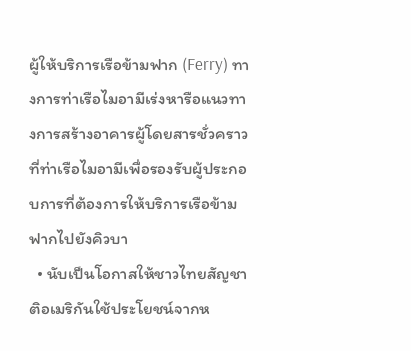ผู้ให้บริการเรือข้ามฟาก (Ferry) ทางการท่าเรือไมอามีเร่งหารือแนวทางการสร้างอาคารผู้โดยสารชั่วคราวที่ท่าเรือไมอามีเพื่อรองรับผู้ประกอบการที่ต้องการให้บริการเรือข้ามฟากไปยังคิวบา
  • นับเป็นโอกาสให้ชาวไทยสัญชาติอเมริกันใช้ประโยชน์จากห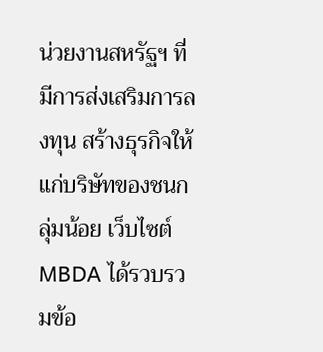น่วยงานสหรัฐฯ ที่มีการส่งเสริมการลงทุน สร้างธุรกิจให้แก่บริษัทของชนกลุ่มน้อย เว็บไซต์ MBDA ได้รวบรวมข้อ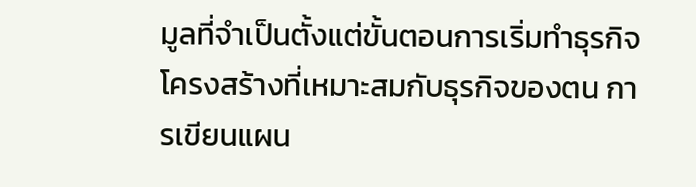มูลที่จำเป็นตั้งแต่ขั้นตอนการเริ่มทำธุรกิจ โครงสร้างที่เหมาะสมกับธุรกิจของตน การเขียนแผน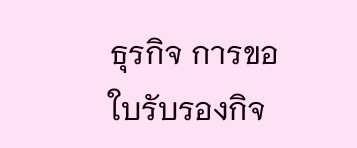ธุรกิจ การขอใบรับรองกิจ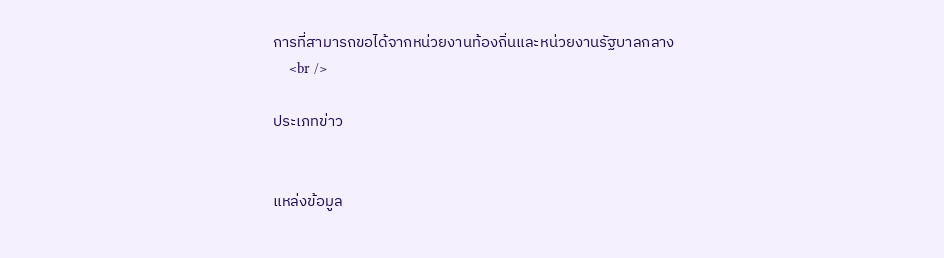การที่สามารถขอได้จากหน่วยงานท้องถิ่นและหน่วยงานรัฐบาลกลาง
    <br />

ประเภทข่าว


แหล่งข้อมูล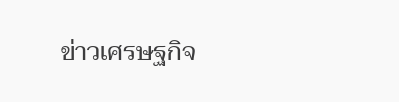ข่าวเศรษฐกิจ